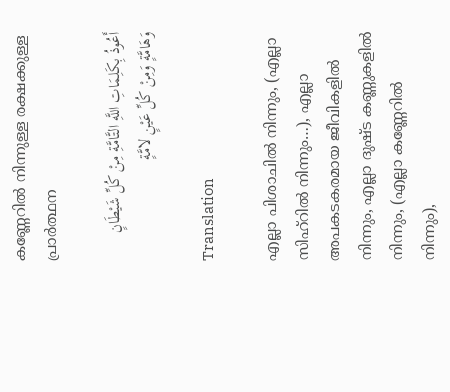കണ്ണേറിൽ നിന്നുള്ള രക്ഷക്കുള്ള പ്രാർത്ഥന

أَعُوذُ بِكَلِمَاتِ اللَّهِ التَّامَّةِ مِنْ كُلِّ شَيْطَانٍ وَهَامَّةٍ وَمِنْ كُلِّ عَيْنٍ لامَّةٍ

Translation

എല്ലാ പിശാചില്‍ നിന്നും, (എല്ലാ സിഹ്റില്‍ നിന്നും…), എല്ലാ അപകടകരമായ ജീവികളില്‍ നിന്നും, എല്ലാ ദുഷ്ട കണ്ണുകളില്‍ നിന്നും, (എല്ലാ കണ്ണേറില്‍ നിന്നും),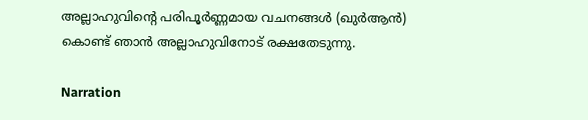അല്ലാഹുവിന്‍റെ പരിപൂര്‍ണ്ണമായ വചനങ്ങള്‍ (ഖുര്‍ആന്‍) കൊണ്ട് ഞാന്‍ അല്ലാഹുവിനോട് രക്ഷതേടുന്നു.

Narration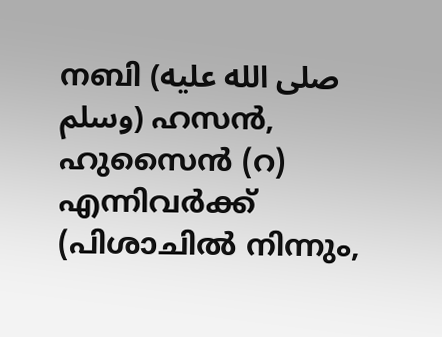നബി (صلى الله عليه وسلم) ഹസന്‍, ഹുസൈന്‍ (റ) എന്നിവര്‍ക്ക്‌ (പിശാചില്‍ നിന്നും,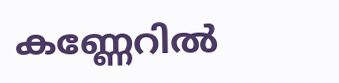കണ്ണേറില്‍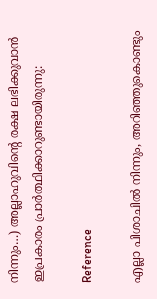നിന്നും…) അല്ലാഹുവിന്‍റെ രക്ഷ ലഭിക്കുവാന്‍ ഇപ്രകാരം പ്രാര്‍ത്ഥിക്കാറുണ്ടായിരുന്നു:

Reference

എല്ലാ പിശാചില്‍ നിന്നും, അറിഞ്ഞുകൊണ്ടും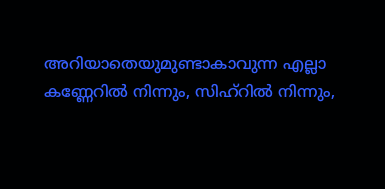അറിയാതെയുമുണ്ടാകാവുന്ന എല്ലാ കണ്ണേറില്‍ നിന്നും, സിഹ്റില്‍ നിന്നും,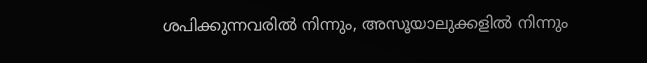ശപിക്കുന്നവരില്‍ നിന്നും, അസൂയാലുക്കളില്‍ നിന്നും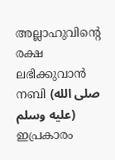അല്ലാഹുവിന്‍റെ രക്ഷ ലഭിക്കുവാന്‍ നബി (صلى الله عليه وسلم) ഇപ്രകാരം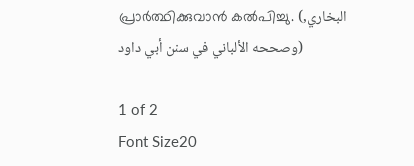പ്രാര്‍ത്ഥിക്കുവാന്‍ കൽ‌പി‌ച്ചു. (البخاري, وصححه الألباني في سنن أبي داود)

1 of 2
Font Size20